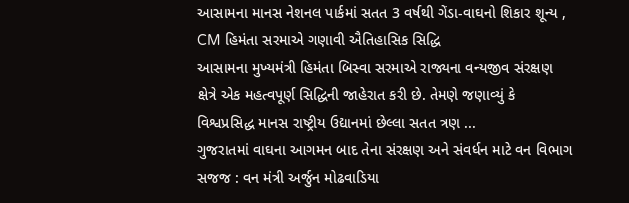આસામના માનસ નેશનલ પાર્કમાં સતત 3 વર્ષથી ગેંડા-વાઘનો શિકાર શૂન્ય , CM હિમંતા સરમાએ ગણાવી ઐતિહાસિક સિદ્ધિ
આસામના મુખ્યમંત્રી હિમંતા બિસ્વા સરમાએ રાજ્યના વન્યજીવ સંરક્ષણ ક્ષેત્રે એક મહત્વપૂર્ણ સિદ્ધિની જાહેરાત કરી છે. તેમણે જણાવ્યું કે વિશ્વપ્રસિદ્ધ માનસ રાષ્ટ્રીય ઉદ્યાનમાં છેલ્લા સતત ત્રણ ...
ગુજરાતમાં વાઘના આગમન બાદ તેના સંરક્ષણ અને સંવર્ધન માટે વન વિભાગ સજજ : વન મંત્રી અર્જુન મોઢવાડિયા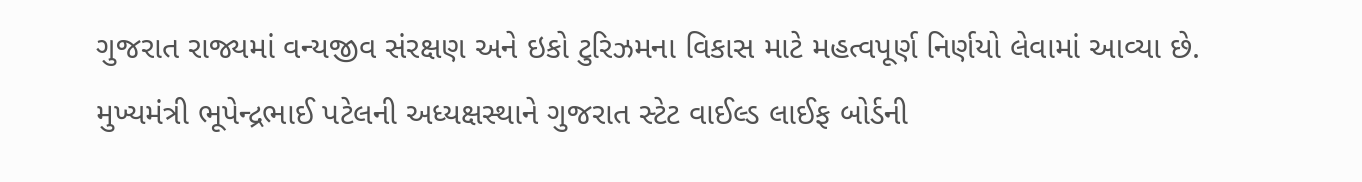ગુજરાત રાજ્યમાં વન્યજીવ સંરક્ષણ અને ઇકો ટુરિઝમના વિકાસ માટે મહત્વપૂર્ણ નિર્ણયો લેવામાં આવ્યા છે. મુખ્યમંત્રી ભૂપેન્દ્રભાઈ પટેલની અધ્યક્ષસ્થાને ગુજરાત સ્ટેટ વાઈલ્ડ લાઈફ બોર્ડની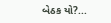બેઠક યો?...